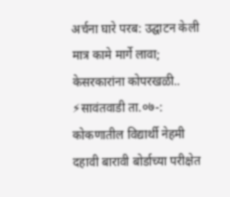अर्चना घारे परब: उद्घाटन केली मात्र कामे मार्गे लावा; केसरकारांना कोपरखळी..
⚡सावंतवाडी ता.०७-: कोकणातील विद्यार्थी नेहमी दहावी बारावी बोर्डाच्या परीक्षेत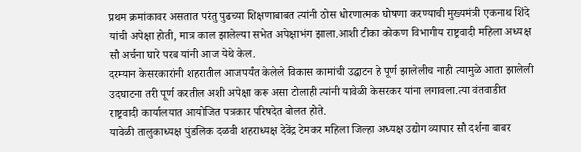प्रथम क्रमांकावर असतात परंतु पुढच्या शिक्षणाबाबत त्यांनी ठोस धोरणात्मक घोषणा करण्याची मुख्यमंत्री एकनाथ शिंदे यांची अपेक्षा होती, मात्र काल झालेल्या सभेत अपेक्षाभंग झाला.आशी टीका कोकण विभागीय राष्ट्रवादी महिला अध्यक्ष सौ अर्चना घारे परब यांनी आज येथे केल.
दरम्यान केसरकारांनी शहरातील आजपर्यंत केलेले विकास कामांची उद्घाटन हे पूर्ण झालेलीच नाही त्यामुळे आता झालेली उदघाटना तरी पूर्ण करतील अशी अपेक्षा करू असा टोलाही त्यांनी यावेळी केसरकर यांना लगावला.त्या वंतवाडीत राष्ट्रवादी कार्यालयात आयोजित पत्रकार परिषदेत बोलत होते.
यावेळी तालुकाध्यक्ष पुंडलिक दळवी शहराध्यक्ष देवेंद्र टेमकर महिला जिल्हा अध्यक्ष उद्योग व्यापार सौ दर्शना बाबर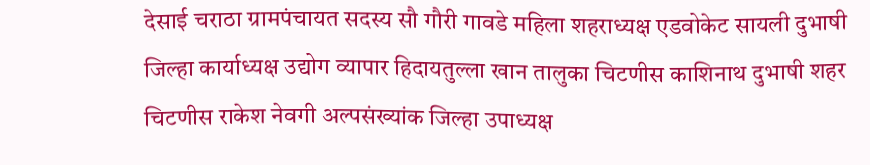देसाई चराठा ग्रामपंचायत सदस्य सौ गौरी गावडे महिला शहराध्यक्ष एडवोकेट सायली दुभाषी जिल्हा कार्याध्यक्ष उद्योग व्यापार हिदायतुल्ला खान तालुका चिटणीस काशिनाथ दुभाषी शहर चिटणीस राकेश नेवगी अल्पसंख्यांक जिल्हा उपाध्यक्ष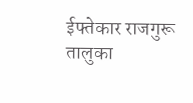ईफ्तेकार राजगुरू तालुका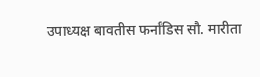उपाध्यक्ष बावतीस फर्नांडिस सौ. मारीता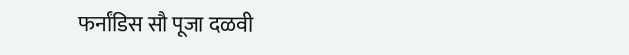फर्नांडिस सौ पूजा दळवी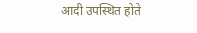आदी उपस्थित होते